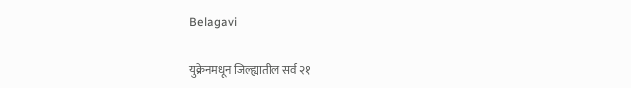Belagavi

युक्रेनमधून जिल्ह्यातील सर्व २१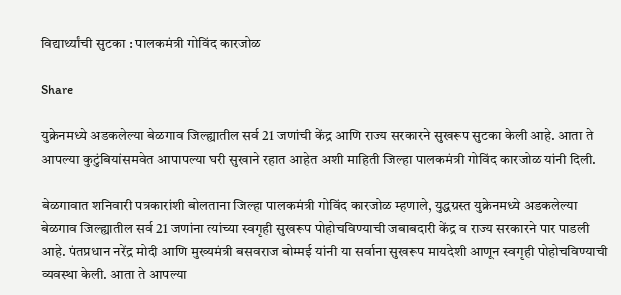विद्यार्थ्यांची सुटका : पालकमंत्री गोविंद कारजोळ

Share

युक्रेनमध्ये अडकलेल्या बेळगाव जिल्ह्यातील सर्व 21 जणांची केंद्र आणि राज्य सरकारने सुखरूप सुटका केली आहे. आता ते आपल्या कुटुंबियांसमवेत आपापल्या घरी सुखाने रहात आहेत अशी माहिती जिल्हा पालकमंत्री गोविंद कारजोळ यांनी दिली.

बेळगावात शनिवारी पत्रकारांशी बोलताना जिल्हा पालकमंत्री गोविंद कारजोळ म्हणाले, युद्धग्रस्त युक्रेनमध्ये अडकलेल्या बेळगाव जिल्ह्यातील सर्व 21 जणांना त्यांच्या स्वगृही सुखरूप पोहोचविण्याची जबाबदारी केंद्र व राज्य सरकारने पार पाडली आहे. पंतप्रधान नरेंद्र मोदी आणि मुख्यमंत्री बसवराज बोम्मई यांनी या सर्वाना सुखरूप मायदेशी आणून स्वगृही पोहोचविण्याची व्यवस्था केली. आता ते आपल्या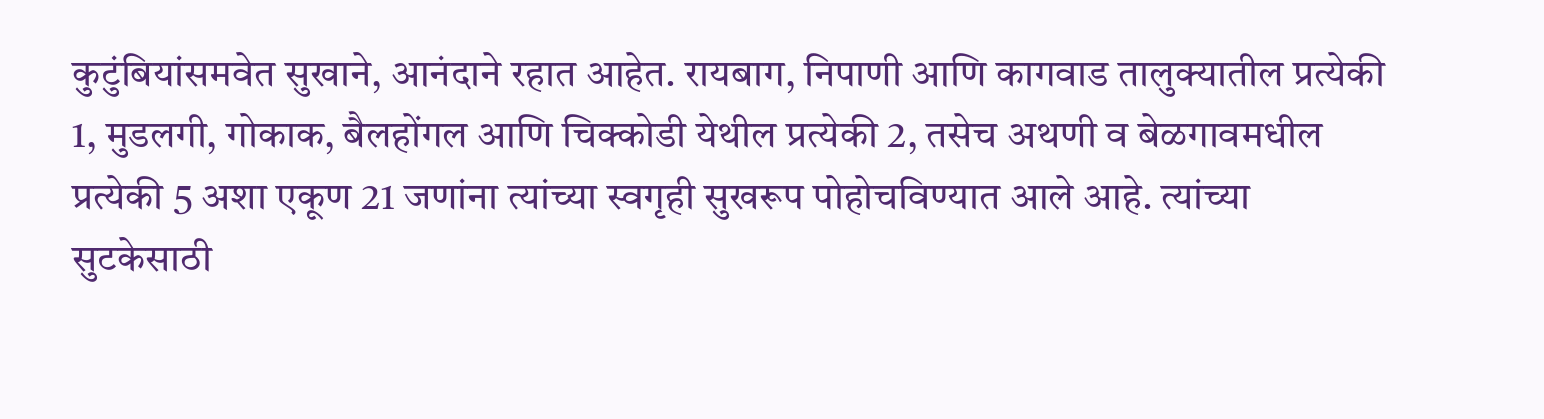कुटुंबियांसमवेत सुखाने, आनंदाने रहात आहेत. रायबाग, निपाणी आणि कागवाड तालुक्यातील प्रत्येकी 1, मुडलगी, गोकाक, बैलहोंगल आणि चिक्कोडी येथील प्रत्येकी 2, तसेच अथणी व बेळगावमधील प्रत्येकी 5 अशा एकूण 21 जणांना त्यांच्या स्वगृही सुखरूप पोहोचविण्यात आले आहे. त्यांच्या सुटकेसाठी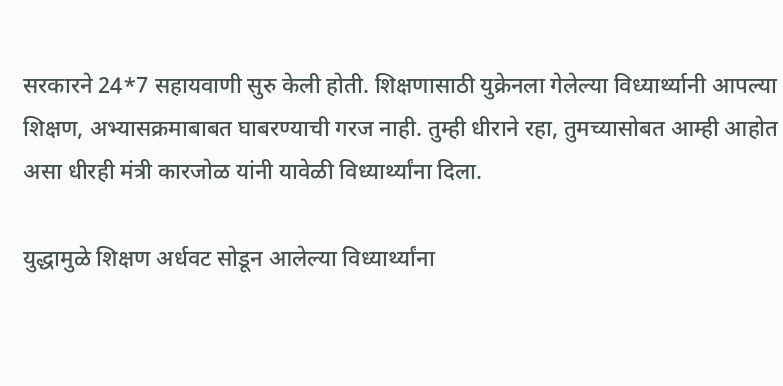सरकारने 24*7 सहायवाणी सुरु केली होती. शिक्षणासाठी युक्रेनला गेलेल्या विध्यार्थ्यानी आपल्या शिक्षण, अभ्यासक्रमाबाबत घाबरण्याची गरज नाही. तुम्ही धीराने रहा, तुमच्यासोबत आम्ही आहोत असा धीरही मंत्री कारजोळ यांनी यावेळी विध्यार्थ्यांना दिला.

युद्धामुळे शिक्षण अर्धवट सोडून आलेल्या विध्यार्थ्यांना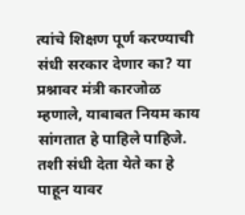त्यांचे शिक्षण पूर्ण करण्याची संधी सरकार देणार का? या प्रश्नावर मंत्री कारजोळ म्हणाले, याबाबत नियम काय सांगतात हे पाहिले पाहिजे. तशी संधी देता येते का हे पाहून यावर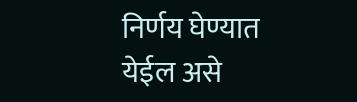निर्णय घेण्यात येईल असे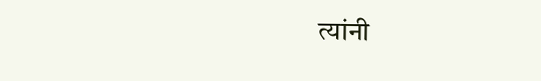त्यांनी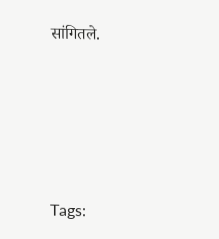सांगितले.





Tags: